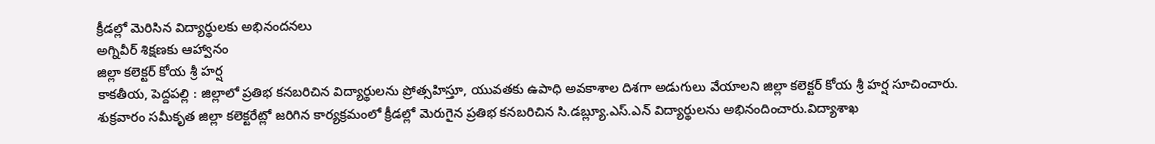క్రీడల్లో మెరిసిన విద్యార్థులకు అభినందనలు
అగ్నివీర్ శిక్షణకు ఆహ్వానం
జిల్లా కలెక్టర్ కోయ శ్రీ హర్ష
కాకతీయ, పెద్దపల్లి : జిల్లాలో ప్రతిభ కనబరిచిన విద్యార్థులను ప్రోత్సహిస్తూ, యువతకు ఉపాధి అవకాశాల దిశగా అడుగులు వేయాలని జిల్లా కలెక్టర్ కోయ శ్రీ హర్ష సూచించారు. శుక్రవారం సమీకృత జిల్లా కలెక్టరేట్లో జరిగిన కార్యక్రమంలో క్రీడల్లో మెరుగైన ప్రతిభ కనబరిచిన సి.డబ్ల్యూ.ఎస్.ఎన్ విద్యార్థులను అభినందించారు.విద్యాశాఖ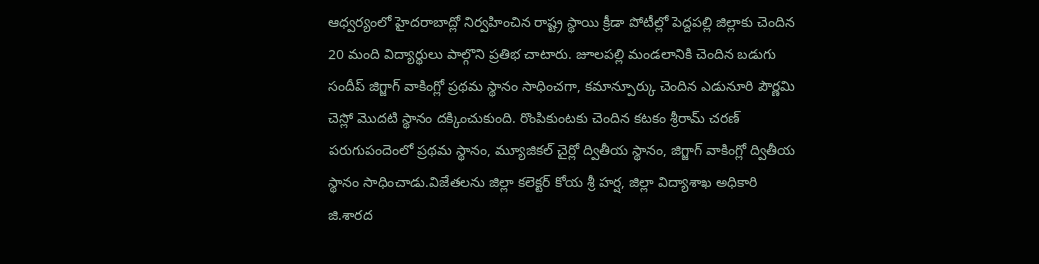ఆధ్వర్యంలో హైదరాబాద్లో నిర్వహించిన రాష్ట్ర స్థాయి క్రీడా పోటీల్లో పెద్దపల్లి జిల్లాకు చెందిన 20 మంది విద్యార్థులు పాల్గొని ప్రతిభ చాటారు. జూలపల్లి మండలానికి చెందిన బడుగు సందీప్ జిగ్జాగ్ వాకింగ్లో ప్రథమ స్థానం సాధించగా, కమాన్పూర్కు చెందిన ఎడునూరి పౌర్ణమి చెస్లో మొదటి స్థానం దక్కించుకుంది. రొంపికుంటకు చెందిన కటకం శ్రీరామ్ చరణ్ పరుగుపందెంలో ప్రథమ స్థానం, మ్యూజికల్ చైర్లో ద్వితీయ స్థానం, జిగ్జాగ్ వాకింగ్లో ద్వితీయ స్థానం సాధించాడు.విజేతలను జిల్లా కలెక్టర్ కోయ శ్రీ హర్ష, జిల్లా విద్యాశాఖ అధికారి జి.శారద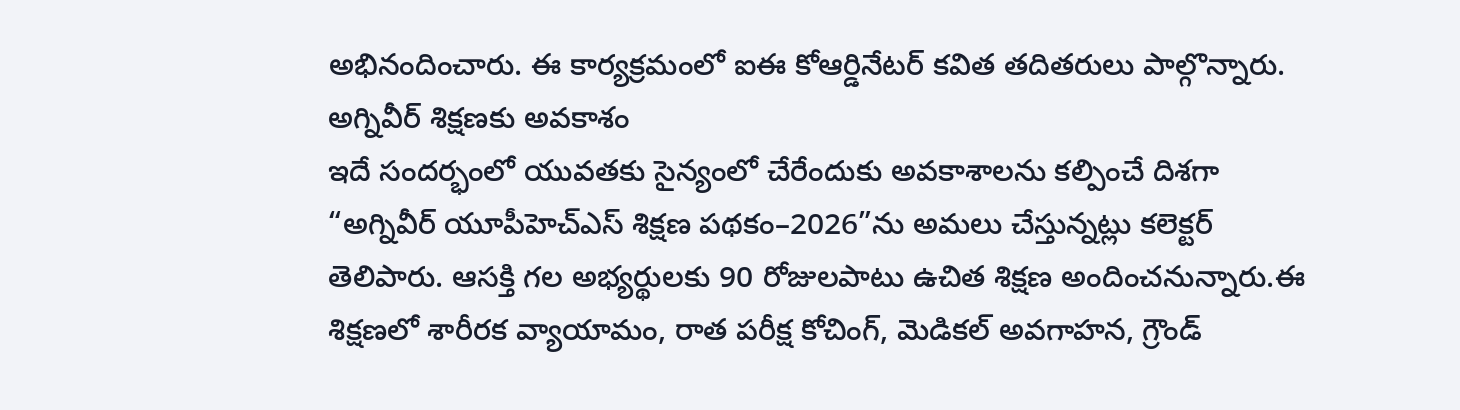అభినందించారు. ఈ కార్యక్రమంలో ఐఈ కోఆర్డినేటర్ కవిత తదితరులు పాల్గొన్నారు.
అగ్నివీర్ శిక్షణకు అవకాశం
ఇదే సందర్భంలో యువతకు సైన్యంలో చేరేందుకు అవకాశాలను కల్పించే దిశగా “అగ్నివీర్ యూపీహెచ్ఎస్ శిక్షణ పథకం–2026”ను అమలు చేస్తున్నట్లు కలెక్టర్ తెలిపారు. ఆసక్తి గల అభ్యర్థులకు 90 రోజులపాటు ఉచిత శిక్షణ అందించనున్నారు.ఈ శిక్షణలో శారీరక వ్యాయామం, రాత పరీక్ష కోచింగ్, మెడికల్ అవగాహన, గ్రౌండ్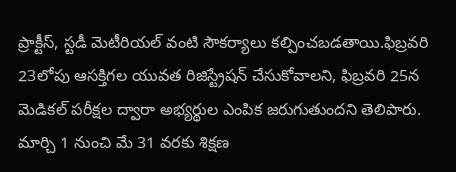ప్రాక్టీస్, స్టడీ మెటీరియల్ వంటి సౌకర్యాలు కల్పించబడతాయి.ఫిబ్రవరి 23లోపు ఆసక్తిగల యువత రిజిస్ట్రేషన్ చేసుకోవాలని, ఫిబ్రవరి 25న మెడికల్ పరీక్షల ద్వారా అభ్యర్థుల ఎంపిక జరుగుతుందని తెలిపారు. మార్చి 1 నుంచి మే 31 వరకు శిక్షణ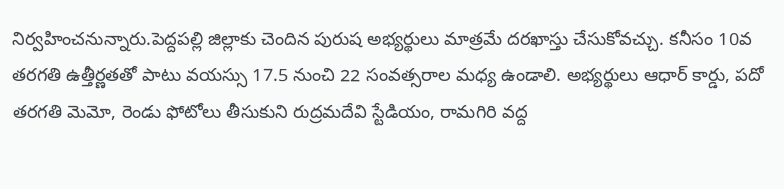నిర్వహించనున్నారు.పెద్దపల్లి జిల్లాకు చెందిన పురుష అభ్యర్థులు మాత్రమే దరఖాస్తు చేసుకోవచ్చు. కనీసం 10వ తరగతి ఉత్తీర్ణతతో పాటు వయస్సు 17.5 నుంచి 22 సంవత్సరాల మధ్య ఉండాలి. అభ్యర్థులు ఆధార్ కార్డు, పదో తరగతి మెమో, రెండు ఫోటోలు తీసుకుని రుద్రమదేవి స్టేడియం, రామగిరి వద్ద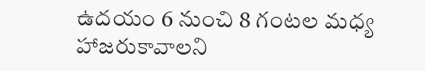ఉదయం 6 నుంచి 8 గంటల మధ్య హాజరుకావాలని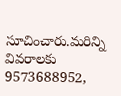సూచించారు.మరిన్ని వివరాలకు 9573688952,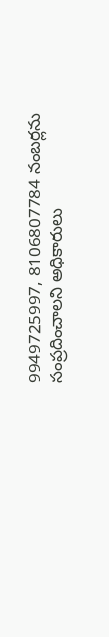9949725997, 8106807784 నంబర్లను సంప్రదించాలని అధికారులు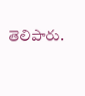తెలిపారు.